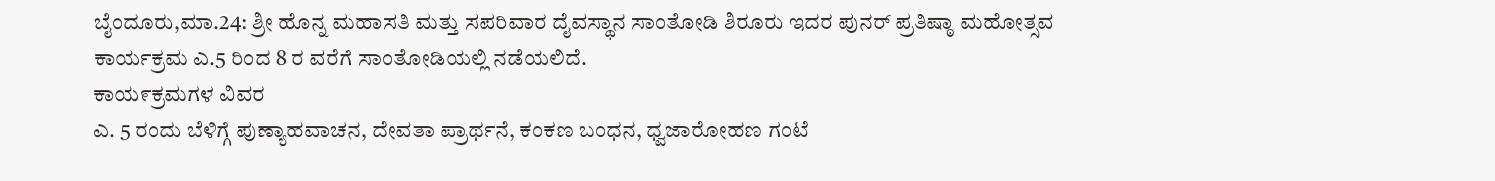ಬೈಂದೂರು,ಮಾ.24: ಶ್ರೀ ಹೊನ್ನ ಮಹಾಸತಿ ಮತ್ತು ಸಪರಿವಾರ ದೈವಸ್ಥಾನ ಸಾಂತೋಡಿ ಶಿರೂರು ಇದರ ಪುನರ್ ಪ್ರತಿಷ್ಠಾ ಮಹೋತ್ಸವ ಕಾರ್ಯಕ್ರಮ ಎ.5 ರಿಂದ 8 ರ ವರೆಗೆ ಸಾಂತೋಡಿಯಲ್ಲಿ ನಡೆಯಲಿದೆ.
ಕಾಯ೯ಕ್ರಮಗಳ ವಿವರ
ಎ. 5 ರಂದು ಬೆಳಿಗ್ಗೆ ಪುಣ್ಯಾಹವಾಚನ, ದೇವತಾ ಪ್ರಾರ್ಥನೆ, ಕಂಕಣ ಬಂಧನ, ಧ್ವಜಾರೋಹಣ ಗಂಟೆ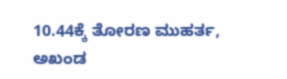10.44ಕ್ಕೆ ತೋರಣ ಮುಹರ್ತ, ಅಖಂಡ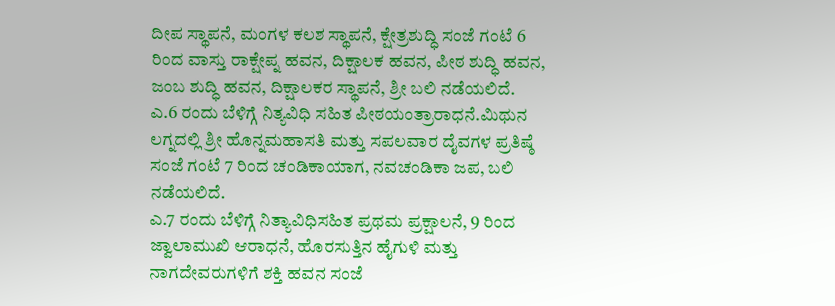ದೀಪ ಸ್ಥಾಪನೆ, ಮಂಗಳ ಕಲಶ ಸ್ಥಾಪನೆ, ಕ್ಷೇತ್ರಶುದ್ಧಿ ಸಂಜೆ ಗಂಟೆ 6 ರಿಂದ ವಾಸ್ತು ರಾಕ್ಷೇಪ್ನ ಹವನ, ದಿಕ್ಷಾಲಕ ಹವನ, ಪೀಠ ಶುದ್ಧಿ ಹವನ, ಜಂಬ ಶುದ್ಧಿ ಹವನ, ದಿಕ್ಷಾಲಕರ ಸ್ಥಾಪನೆ, ಶ್ರೀ ಬಲಿ ನಡೆಯಲಿದೆ.
ಎ.6 ರಂದು ಬೆಳಿಗ್ಗೆ ನಿತ್ಯವಿಧಿ ಸಹಿತ ಪೀಠಯಂತ್ರಾರಾಧನೆ.ಮಿಥುನ ಲಗ್ನದಲ್ಲಿ ಶ್ರೀ ಹೊನ್ನಮಹಾಸತಿ ಮತ್ತು ಸಪಲವಾರ ದೈವಗಳ ಪ್ರತಿಷ್ಠೆ ಸಂಜೆ ಗಂಟೆ 7 ರಿಂದ ಚಂಡಿಕಾಯಾಗ, ನವಚಂಡಿಕಾ ಜಪ, ಬಲಿ ನಡೆಯಲಿದೆ.
ಎ.7 ರಂದು ಬೆಳಿಗ್ಗೆ ನಿತ್ಯಾವಿಧಿಸಹಿತ ಪ್ರಥಮ ಪ್ರಕ್ಷಾಲನೆ, 9 ರಿಂದ ಜ್ವಾಲಾಮುಖಿ ಆರಾಧನೆ, ಹೊರಸುತ್ತಿನ ಹೈಗುಳಿ ಮತ್ತು ನಾಗದೇವರುಗಳಿಗೆ ಶಕ್ತಿ ಹವನ ಸಂಜೆ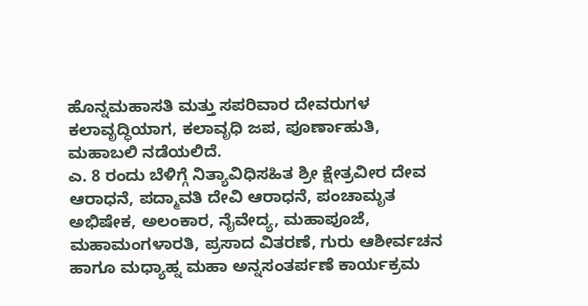ಹೊನ್ನಮಹಾಸತಿ ಮತ್ತು ಸಪರಿವಾರ ದೇವರುಗಳ ಕಲಾವೃದ್ಧಿಯಾಗ, ಕಲಾವೃಧಿ ಜಪ, ಪೂರ್ಣಾಹುತಿ, ಮಹಾಬಲಿ ನಡೆಯಲಿದೆ.
ಎ. 8 ರಂದು ಬೆಳಿಗ್ಗೆ ನಿತ್ಯಾವಿಧಿಸಹಿತ ಶ್ರೀ ಕ್ಷೇತ್ರವೀರ ದೇವ ಆರಾಧನೆ, ಪದ್ಮಾವತಿ ದೇವಿ ಆರಾಧನೆ, ಪಂಚಾಮೃತ ಅಭಿಷೇಕ, ಅಲಂಕಾರ, ನೈವೇದ್ಯ, ಮಹಾಪೂಜೆ, ಮಹಾಮಂಗಳಾರತಿ, ಪ್ರಸಾದ ವಿತರಣೆ, ಗುರು ಆಶೀರ್ವಚನ ಹಾಗೂ ಮಧ್ಯಾಹ್ನ ಮಹಾ ಅನ್ನಸಂತರ್ಪಣೆ ಕಾರ್ಯಕ್ರಮ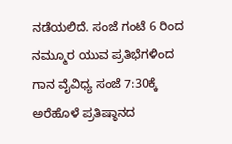ನಡೆಯಲಿದೆ. ಸಂಜೆ ಗಂಟೆ 6 ರಿಂದ ನಮ್ಮೂರ ಯುವ ಪ್ರತಿಭೆಗಳಿಂದ ಗಾನ ವೈವಿಧ್ಯ ಸಂಜೆ 7:30ಕ್ಕೆ ಅರೆಹೊಳೆ ಪ್ರತಿಷ್ಠಾನದ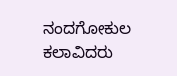ನಂದಗೋಕುಲ ಕಲಾವಿದರು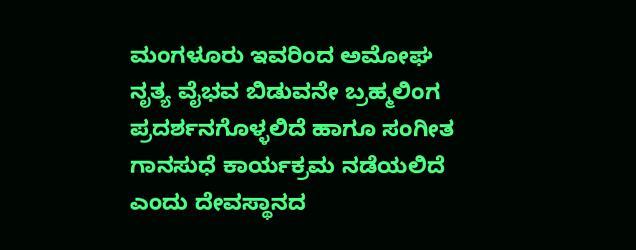ಮಂಗಳೂರು ಇವರಿಂದ ಅಮೋಘ ನೃತ್ಯ ವೈಭವ ಬಿಡುವನೇ ಬ್ರಹ್ಮಲಿಂಗ ಪ್ರದರ್ಶನಗೊಳ್ಳಲಿದೆ ಹಾಗೂ ಸಂಗೀತ ಗಾನಸುಧೆ ಕಾರ್ಯಕ್ರಮ ನಡೆಯಲಿದೆ ಎಂದು ದೇವಸ್ಥಾನದ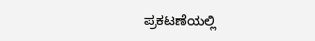ಪ್ರಕಟಣೆಯಲ್ಲಿ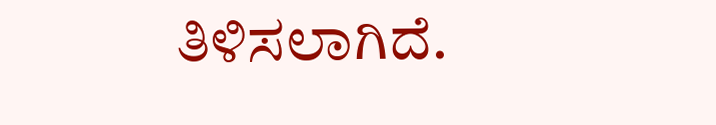ತಿಳಿಸಲಾಗಿದೆ.